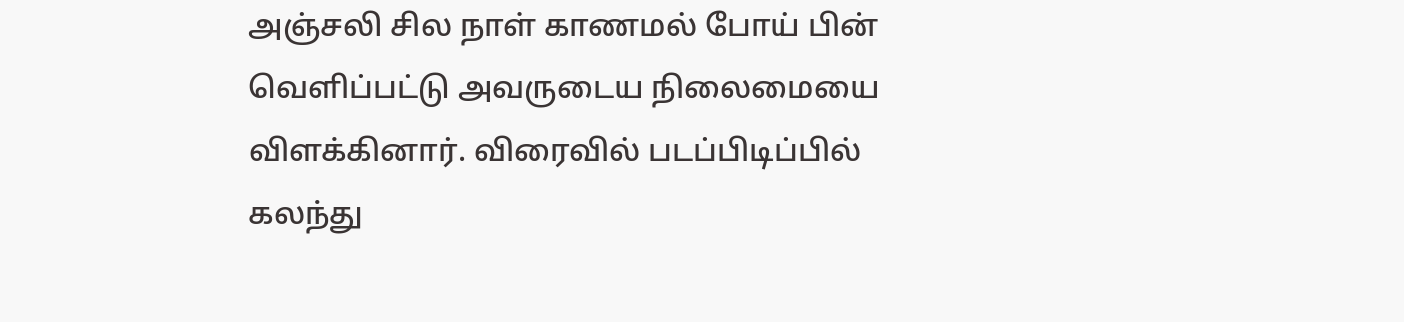அஞ்சலி சில நாள் காணமல் போய் பின் வெளிப்பட்டு அவருடைய நிலைமையை விளக்கினார். விரைவில் படப்பிடிப்பில் கலந்து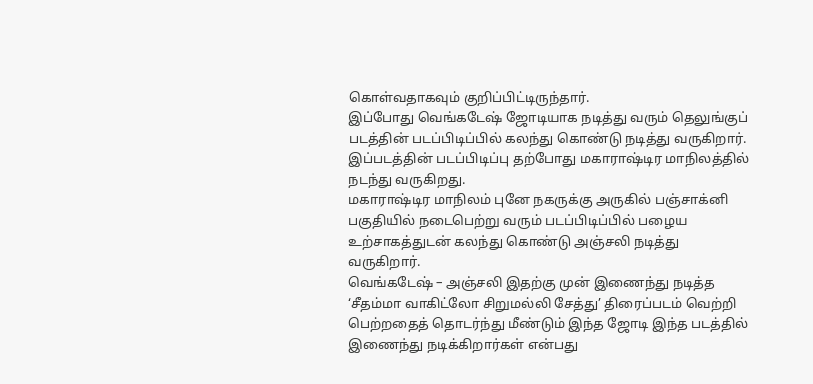கொள்வதாகவும் குறிப்பிட்டிருந்தார்.
இப்போது வெங்கடேஷ் ஜோடியாக நடித்து வரும் தெலுங்குப் படத்தின் படப்பிடிப்பில் கலந்து கொண்டு நடித்து வருகிறார். இப்படத்தின் படப்பிடிப்பு தற்போது மகாராஷ்டிர மாநிலத்தில் நடந்து வருகிறது.
மகாராஷ்டிர மாநிலம் புனே நகருக்கு அருகில் பஞ்சாக்னி பகுதியில் நடைபெற்று வரும் படப்பிடிப்பில் பழைய உற்சாகத்துடன் கலந்து கொண்டு அஞ்சலி நடித்து வருகிறார்.
வெங்கடேஷ் – அஞ்சலி இதற்கு முன் இணைந்து நடித்த ‘சீதம்மா வாகிட்லோ சிறுமல்லி சேத்து’ திரைப்படம் வெற்றி பெற்றதைத் தொடர்ந்து மீண்டும் இந்த ஜோடி இந்த படத்தில் இணைந்து நடிக்கிறார்கள் என்பது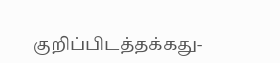குறிப்பிடத்தக்கது-